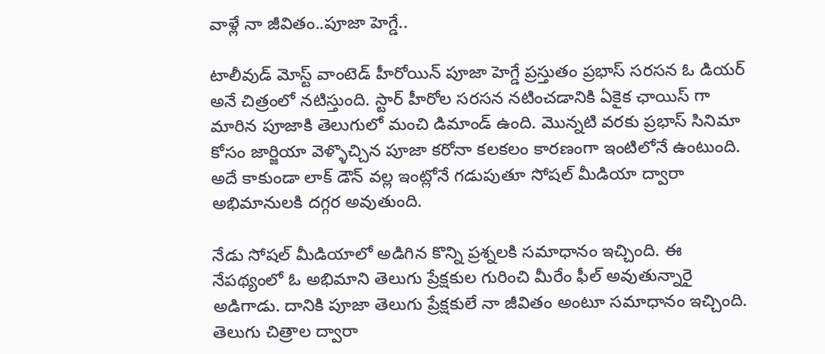వాళ్లే నా జీవితం..పూజా హెగ్డే..

టాలీవుడ్ మోస్ట్ వాంటెడ్ హీరోయిన్ పూజా హెగ్డే ప్రస్తుతం ప్రభాస్ సరసన ఓ డియర్ అనే చిత్రంలో నటిస్తుంది. స్టార్ హీరోల సరసన నటించడానికి ఏకైక ఛాయిస్ గా మారిన పూజాకి తెలుగులో మంచి డిమాండ్ ఉంది. మొన్నటి వరకు ప్రభాస్ సినిమా కోసం జార్జియా వెళ్ళొచ్చిన పూజా కరోనా కలకలం కారణంగా ఇంటిలోనే ఉంటుంది. అదే కాకుండా లాక్ డౌన్ వల్ల ఇంట్లోనే గడుపుతూ సోషల్ మీడియా ద్వారా అభిమానులకి దగ్గర అవుతుంది.

నేడు సోషల్ మీడియాలో అడిగిన కొన్ని ప్రశ్నలకి సమాధానం ఇచ్చింది. ఈ నేపథ్యంలో ఓ అభిమాని తెలుగు ప్రేక్షకుల గురించి మీరేం ఫీల్ అవుతున్నారై అడిగాడు. దానికి పూజా తెలుగు ప్రేక్షకులే నా జీవితం అంటూ సమాధానం ఇచ్చింది. తెలుగు చిత్రాల ద్వారా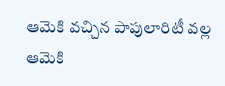ఆమెకి వచ్చిన పాపులారిటీ వల్ల ఆమెకి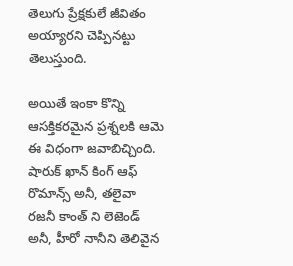తెలుగు ప్రేక్షకులే జీవితం అయ్యారని చెప్పినట్టు తెలుస్తుంది.

అయితే ఇంకా కొన్ని ఆసక్తికరమైన ప్రశ్నలకి ఆమె ఈ విధంగా జవాబిచ్చింది. షారుక్ ఖాన్ కింగ్ ఆఫ్ రొమాన్స్ అనీ, తలైవా రజనీ కాంత్ ని లెజెండ్ అనీ, హీరో నానీని తెలివైన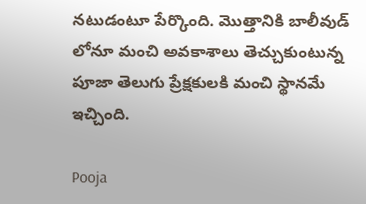నటుడంటూ పేర్కొంది. మొత్తానికి బాలీవుడ్ లోనూ మంచి అవకాశాలు తెచ్చుకుంటున్న పూజా తెలుగు ప్రేక్షకులకి మంచి స్థానమే ఇచ్చింది.

Pooja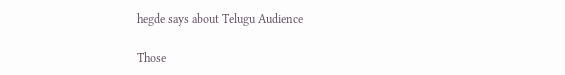hegde says about Telugu Audience

Those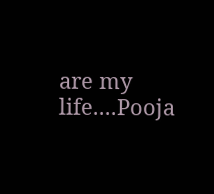are my life....Pooja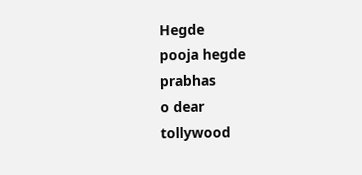Hegde
pooja hegde
prabhas
o dear
tollywood